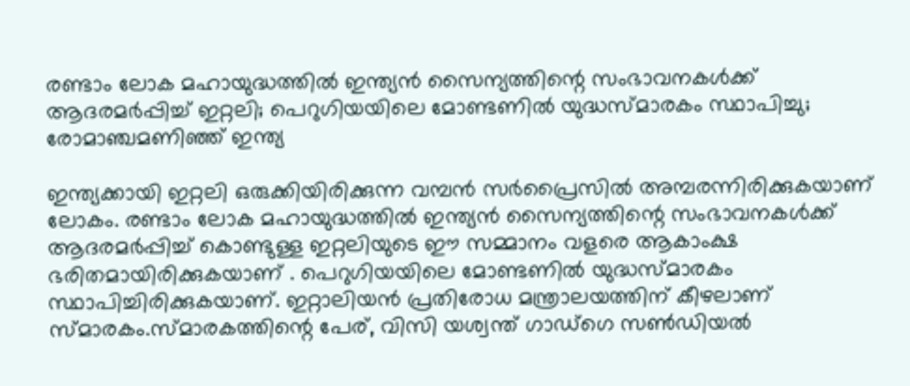രണ്ടാം ലോക മഹായുദ്ധത്തിൽ ഇന്ത്യൻ സൈന്യത്തിന്റെ സംഭാവനകൾക്ക് ആദരമർപ്പിച്ച് ഇറ്റലി; പെറുഗിയയിലെ മോണ്ടണിൽ യുദ്ധസ്മാരകം സ്ഥാപിച്ചു; രോമാഞ്ചമണിഞ്ഞ് ഇന്ത്യ

ഇന്ത്യക്കായി ഇറ്റലി ഒരുക്കിയിരിക്കുന്ന വമ്പൻ സർപ്രൈസിൽ അമ്പരന്നിരിക്കുകയാണ് ലോകം. രണ്ടാം ലോക മഹായുദ്ധത്തിൽ ഇന്ത്യൻ സൈന്യത്തിന്റെ സംഭാവനകൾക്ക് ആദരമർപ്പിച്ച് കൊണ്ടുള്ള ഇറ്റലിയുടെ ഈ സമ്മാനം വളരെ ആകാംക്ഷ ഭരിതമായിരിക്കുകയാണ് . പെറുഗിയയിലെ മോണ്ടണിൽ യുദ്ധസ്മാരകം സ്ഥാപിച്ചിരിക്കുകയാണ്. ഇറ്റാലിയൻ പ്രതിരോധ മന്ത്രാലയത്തിന് കീഴലാണ് സ്മാരകം.സ്മാരകത്തിന്റെ പേര്, വിസി യശ്വന്ത് ഗാഡ്ഗെ സൺഡിയൽ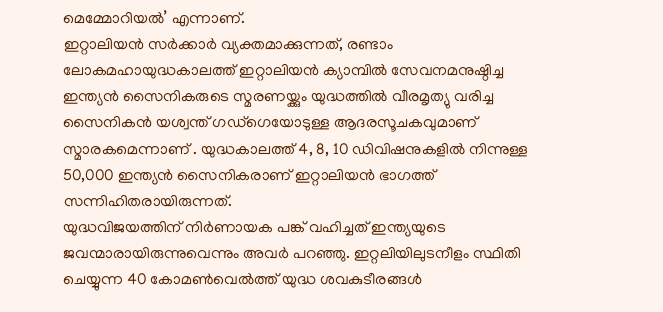മെമ്മോറിയൽ’ എന്നാണ്.
ഇറ്റാലിയൻ സർക്കാർ വ്യക്തമാക്കുന്നത്, രണ്ടാം ലോകമഹായുദ്ധകാലത്ത് ഇറ്റാലിയൻ ക്യാമ്പിൽ സേവനമനുഷ്ഠിച്ച ഇന്ത്യൻ സൈനികരുടെ സ്മരണയ്ക്കും യുദ്ധത്തിൽ വീരമൃത്യു വരിച്ച സൈനികൻ യശ്വന്ത് ഗഡ്ഗെയോടുള്ള ആദരസൂചകവുമാണ് സ്മാരകമെന്നാണ് . യുദ്ധകാലത്ത് 4, 8, 10 ഡിവിഷനുകളിൽ നിന്നുള്ള
50,000 ഇന്ത്യൻ സൈനികരാണ് ഇറ്റാലിയൻ ഭാഗത്ത് സന്നിഹിതരായിരുന്നത്.
യുദ്ധവിജയത്തിന് നിർണായക പങ്ക് വഹിച്ചത് ഇന്ത്യയുടെ ജവന്മാരായിരുന്നുവെന്നും അവർ പറഞ്ഞു. ഇറ്റലിയിലുടനീളം സ്ഥിതി ചെയ്യുന്ന 40 കോമൺവെൽത്ത് യുദ്ധ ശവകുടീരങ്ങൾ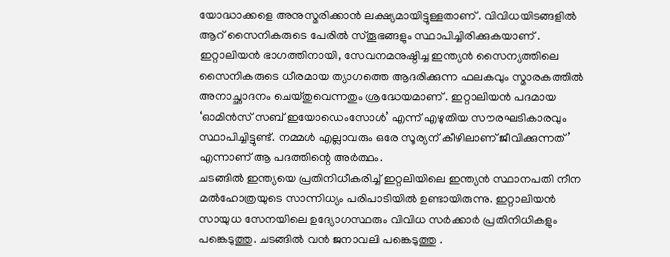യോദ്ധാക്കളെ അനുസ്മരിക്കാൻ ലക്ഷ്യമായിട്ടുള്ളതാണ് . വിവിധയിടങ്ങളിൽ ആറ് സൈനികരുടെ പേരിൽ സ്തൂഭങ്ങളും സ്ഥാപിച്ചിരിക്കുകയാണ് .
ഇറ്റാലിയൻ ഭാഗത്തിനായി, സേവനമനുഷ്ഠിച്ച ഇന്ത്യൻ സൈന്യത്തിലെ സൈനികരുടെ ധീരമായ ത്യാഗത്തെ ആദരിക്കുന്ന ഫലകവും സ്മാരകത്തിൽ അനാച്ഛാദനം ചെയ്തുവെന്നതും ശ്രദ്ധേയമാണ് . ഇറ്റാലിയൻ പദമായ ‘ഓമിൻസ് സബ് ഇയോഡെംസോൾ’ എന്ന് എഴുതിയ സൗരഘടികാരവും സ്ഥാപിച്ചിട്ടുണ്ട്. നമ്മൾ എല്ലാവരും ഒരേ സൂര്യന് കീഴിലാണ് ജീവിക്കുന്നത്’ എന്നാണ് ആ പദത്തിന്റെ അർത്ഥം.
ചടങ്ങിൽ ഇന്ത്യയെ പ്രതിനിധീകരിച്ച് ഇറ്റലിയിലെ ഇന്ത്യൻ സ്ഥാനപതി നീന മൽഹോത്രയുടെ സാന്നിധ്യം പരിപാടിയിൽ ഉണ്ടായിരുന്നു. ഇറ്റാലിയൻ സായുധ സേനയിലെ ഉദ്യോഗസ്ഥരും വിവിധ സർക്കാർ പ്രതിനിധികളും പങ്കെടുത്തു. ചടങ്ങിൽ വൻ ജനാവലി പങ്കെടുത്തു .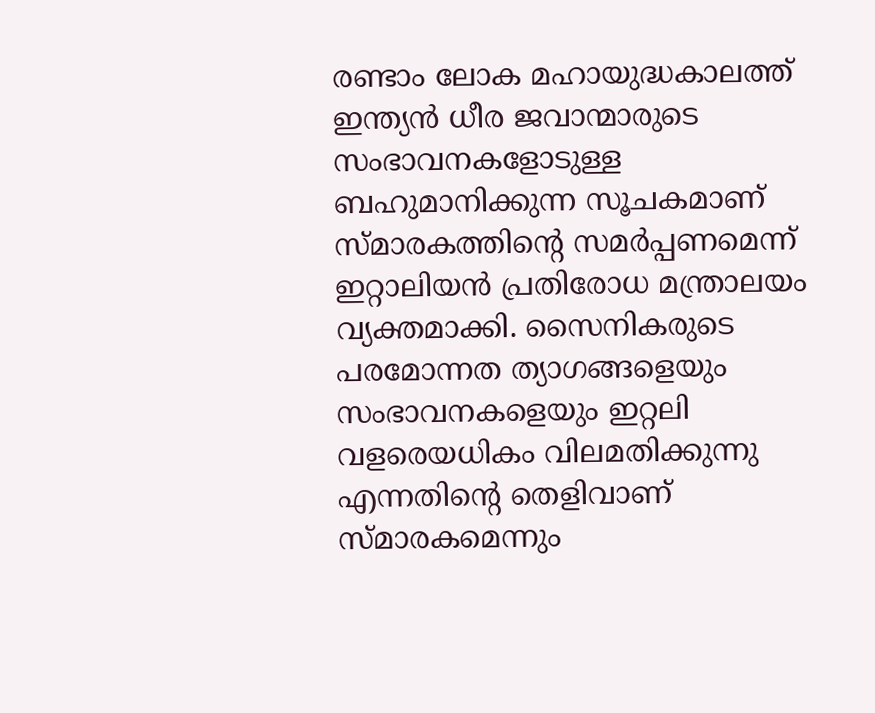രണ്ടാം ലോക മഹായുദ്ധകാലത്ത് ഇന്ത്യൻ ധീര ജവാന്മാരുടെ സംഭാവനകളോടുള്ള ബഹുമാനിക്കുന്ന സൂചകമാണ് സ്മാരകത്തിന്റെ സമർപ്പണമെന്ന് ഇറ്റാലിയൻ പ്രതിരോധ മന്ത്രാലയം വ്യക്തമാക്കി. സൈനികരുടെ പരമോന്നത ത്യാഗങ്ങളെയും സംഭാവനകളെയും ഇറ്റലി വളരെയധികം വിലമതിക്കുന്നു എന്നതിന്റെ തെളിവാണ് സ്മാരകമെന്നും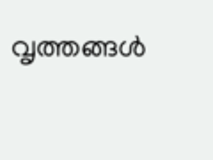വൃത്തങ്ങൾ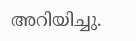അറിയിച്ചു.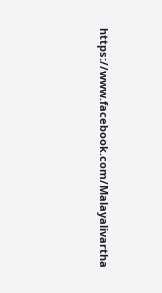https://www.facebook.com/Malayalivartha